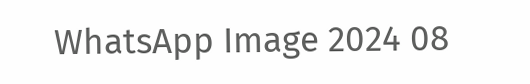WhatsApp Image 2024 08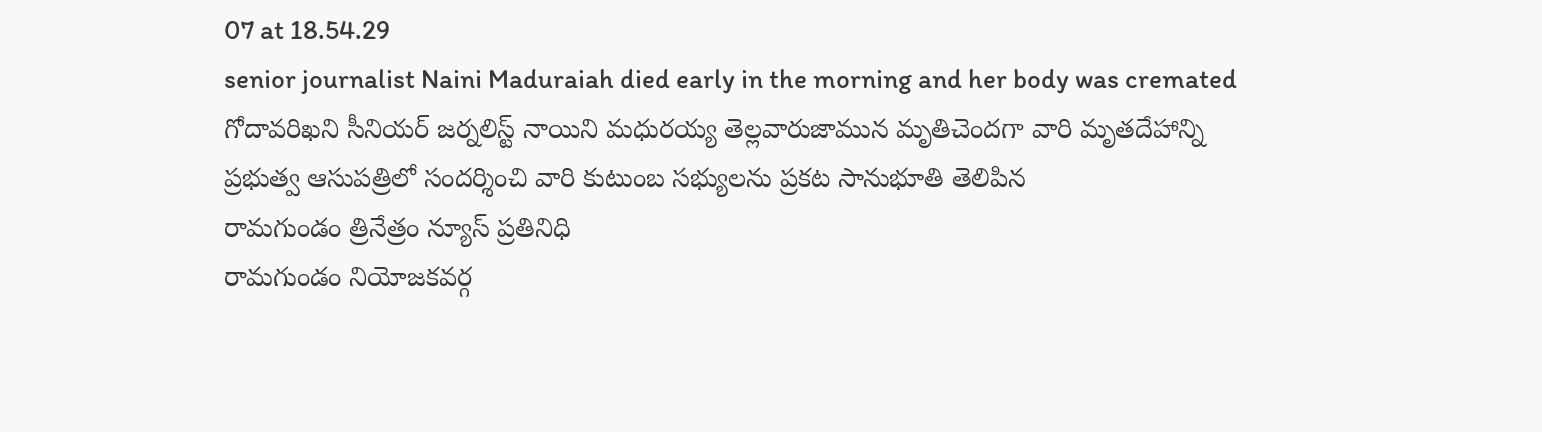07 at 18.54.29
senior journalist Naini Maduraiah died early in the morning and her body was cremated
గోదావరిఖని సీనియర్ జర్నలిస్ట్ నాయిని మధురయ్య తెల్లవారుజామున మృతిచెందగా వారి మృతదేహాన్ని
ప్రభుత్వ ఆసుపత్రిలో సందర్శించి వారి కుటుంబ సభ్యులను ప్రకట సానుభూతి తెలిపిన
రామగుండం త్రినేత్రం న్యూస్ ప్రతినిధి
రామగుండం నియోజకవర్గ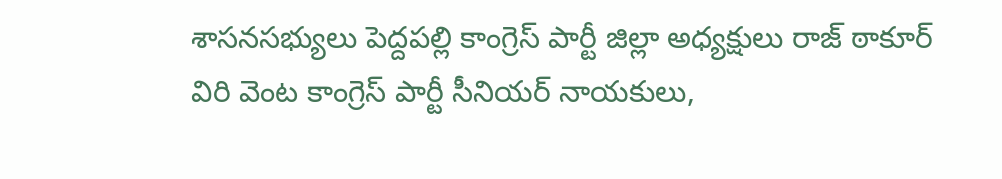శాసనసభ్యులు పెద్దపల్లి కాంగ్రెస్ పార్టీ జిల్లా అధ్యక్షులు రాజ్ ఠాకూర్
విరి వెంట కాంగ్రెస్ పార్టీ సీనియర్ నాయకులు,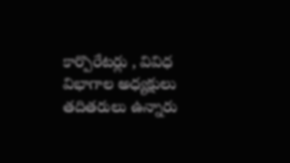కార్పొరేటర్లు , వివిధ విభాగాల అధ్యక్షులు తదితరులు ఉన్నారు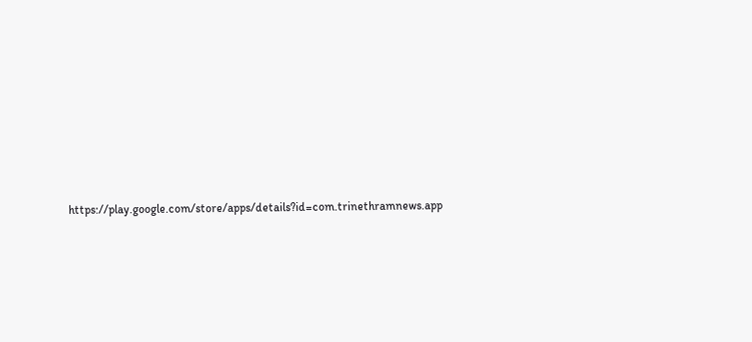https://play.google.com/store/apps/details?id=com.trinethramnews.app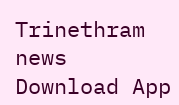Trinethram news
Download App